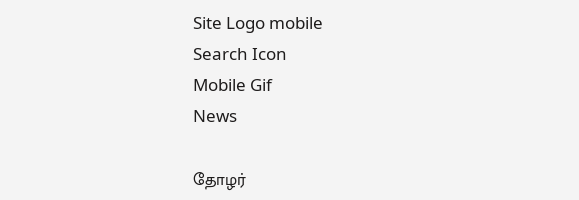Site Logo mobile
Search Icon
Mobile Gif
News

தோழர்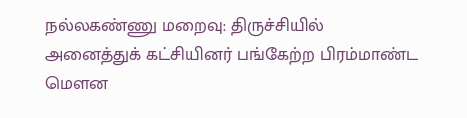நல்லகண்ணு மறைவு: திருச்சியில் அனைத்துக் கட்சியினர் பங்கேற்ற பிரம்மாண்ட மௌன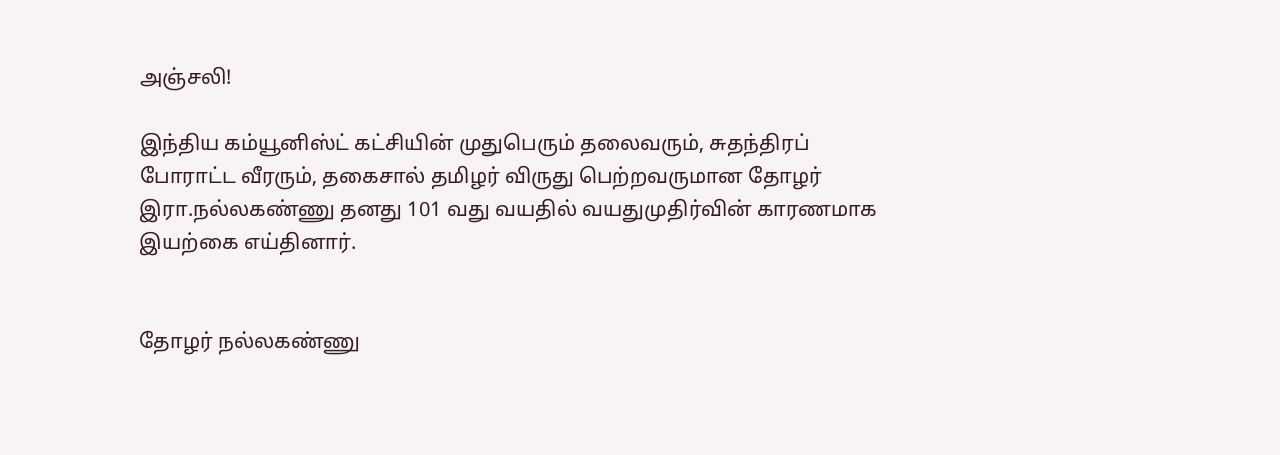அஞ்சலி!

இந்திய கம்யூனிஸ்ட் கட்சியின் முதுபெரும் தலைவரும், சுதந்திரப் போராட்ட வீரரும், தகைசால் தமிழர் விருது பெற்றவருமான தோழர் இரா.நல்லகண்ணு தனது 101 வது வயதில் வயதுமுதிர்வின் காரணமாக இயற்கை எய்தினார்.


தோழர் நல்லகண்ணு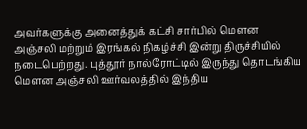அவர்களுக்கு அனைத்துக் கட்சி சார்பில் மௌன அஞ்சலி மற்றும் இரங்கல் நிகழ்ச்சி இன்று திருச்சியில் நடைபெற்றது. புத்தூர் நால்ரோட்டில் இருந்து தொடங்கிய மௌன அஞ்சலி ஊர்வலத்தில் இந்திய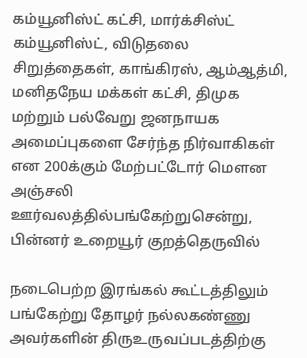கம்யூனிஸ்ட் கட்சி, மார்க்சிஸ்ட் கம்யூனிஸ்ட், விடுதலை சிறுத்தைகள், காங்கிரஸ், ஆம்ஆத்மி, மனிதநேய மக்கள் கட்சி, திமுக மற்றும் பல்வேறு ஜனநாயக அமைப்புகளை சேர்ந்த நிர்வாகிகள் என 200க்கும் மேற்பட்டோர் மௌன அஞ்சலி ஊர்வலத்தில்பங்கேற்றுசென்று, பின்னர் உறையூர் குறத்தெருவில்

நடைபெற்ற இரங்கல் கூட்டத்திலும் பங்கேற்று தோழர் நல்லகண்ணு அவர்களின் திருஉருவப்படத்திற்கு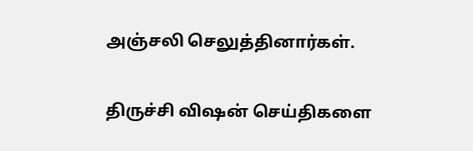அஞ்சலி செலுத்தினார்கள்.

திருச்சி விஷன் செய்திகளை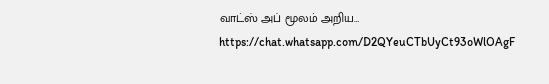வாட்ஸ் அப் மூலம் அறிய…
https://chat.whatsapp.com/D2QYeuCTbUyCt93oWlOAgF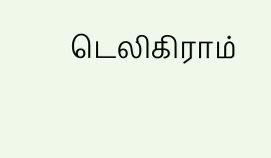டெலிகிராம்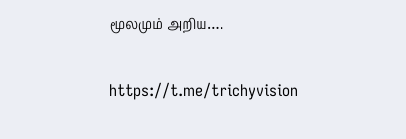மூலமும் அறிய….

https://t.me/trichyvision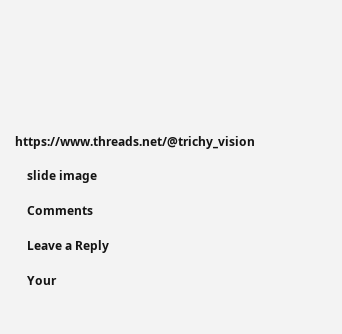https://www.threads.net/@trichy_vision

    slide image

    Comments

    Leave a Reply

    Your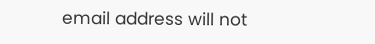email address will not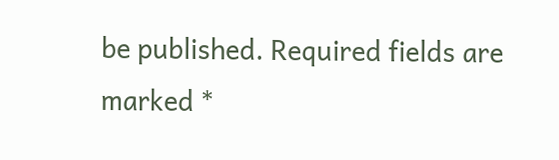be published. Required fields are marked *